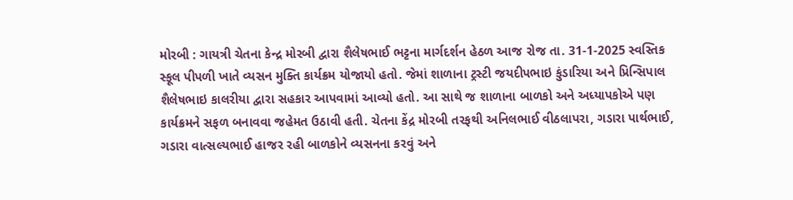મોરબી : ગાયત્રી ચેતના કેન્દ્ર મોરબી દ્વારા શૈલેષભાઈ ભટ્ટના માર્ગદર્શન હેઠળ આજ રોજ તા. 31-1-2025 સ્વસ્તિક સ્કૂલ પીપળી ખાતે વ્યસન મુક્તિ કાર્યક્રમ યોજાયો હતો. જેમાં શાળાના ટ્રસ્ટી જયદીપભાઇ કુંડારિયા અને પ્રિન્સિપાલ શૈલેષભાઇ કાલરીયા દ્વારા સહકાર આપવામાં આવ્યો હતો. આ સાથે જ શાળાના બાળકો અને અધ્યાપકોએ પણ કાર્યક્રમને સફળ બનાવવા જહેમત ઉઠાવી હતી. ચેતના કેંદ્ર મોરબી તરફથી અનિલભાઈ વીઠલાપરા, ગડારા પાર્થભાઈ, ગડારા વાત્સલ્યભાઈ હાજર રહી બાળકોને વ્યસનના કરવું અને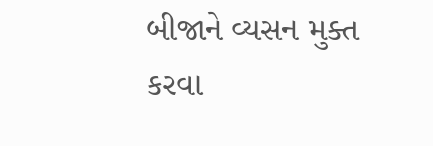બીજાને વ્યસન મુક્ત કરવા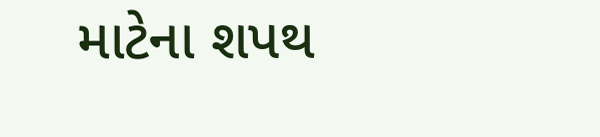માટેના શપથ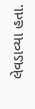લેવડાવ્યા હતા.